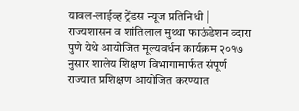यावल-लाईव्ह ट्रेंडस न्यूज प्रतिनिधी | राज्यशासन व शांतिलाल मुथ्था फाऊंडेशन व्दारा पुणे येथे आयोजित मूल्यवर्धन कार्यक्रम २०१७ नुसार शालेय शिक्षण विभागामार्फत संपूर्ण राज्यात प्रशिक्षण आयोजित करण्यात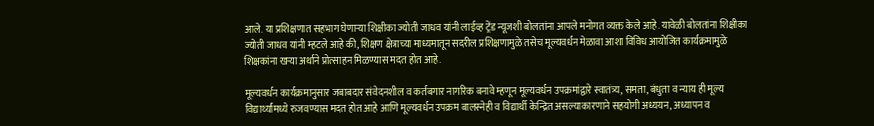आले. या प्रशिक्षणात सहभाग घेणाऱ्या शिक्षीका ज्योती जाधव यांनी लाईव्ह ट्रेंड न्यूजशी बोलतांना आपले मनोगत व्यक्त केले आहे. यावेळी बोलतांना शिक्षीका ज्योती जाधव यांनी म्हटले आहे की, शिक्षण क्षेत्राच्या माध्यमातून सदरील प्रशिक्षणामुळे तसेच मूल्यवर्धन मेळावा आशा विविध आयोजित कार्यक्रमामुळे शिक्षकांना खऱ्या अर्थाने प्रोत्साहन मिळण्यास मदत होत आहे.

मूल्यवर्धन कार्यक्रमानुसार जबाबदार संवेदनशील व कर्तबगार नागरिक बनावे म्हणून मूल्यवर्धन उपक्रमांद्वारे स्वातंत्र्य, समता, बंधुता व न्याय ही मूल्य विद्यार्थ्यांमध्ये रुजवण्यास मदत होत आहे आणि मूल्यवर्धन उपक्रम बालस्नेही व विद्यार्थी केन्द्रित असल्याकारणाने सहयोगी अध्ययन, अध्यापन व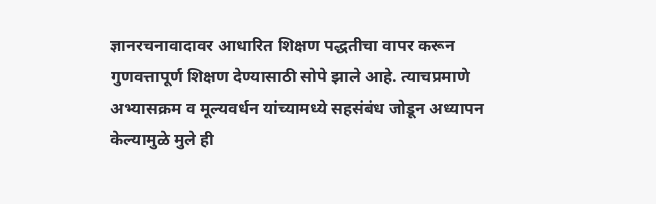ज्ञानरचनावादावर आधारित शिक्षण पद्धतीचा वापर करून गुणवत्तापूर्ण शिक्षण देण्यासाठी सोपे झाले आहे. त्याचप्रमाणे अभ्यासक्रम व मूल्यवर्धन यांच्यामध्ये सहसंबंध जोडून अध्यापन केल्यामुळे मुले ही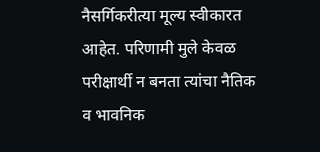नैसर्गिकरीत्या मूल्य स्वीकारत आहेत. परिणामी मुले केवळ परीक्षार्थी न बनता त्यांचा नैतिक व भावनिक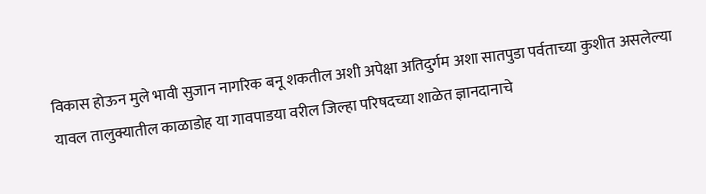विकास होऊन मुले भावी सुजान नागरिक बनू शकतील अशी अपेक्षा अतिदुर्गम अशा सातपुडा पर्वताच्या कुशीत असलेल्या यावल तालुक्यातील काळाडोह या गावपाडया वरील जिल्हा परिषदच्या शाळेत ज्ञानदानाचे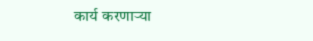कार्य करणाऱ्या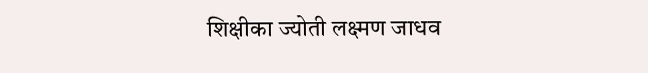शिक्षीका ज्योती लक्ष्मण जाधव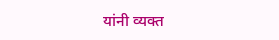यांनी व्यक्त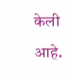केली आहे.